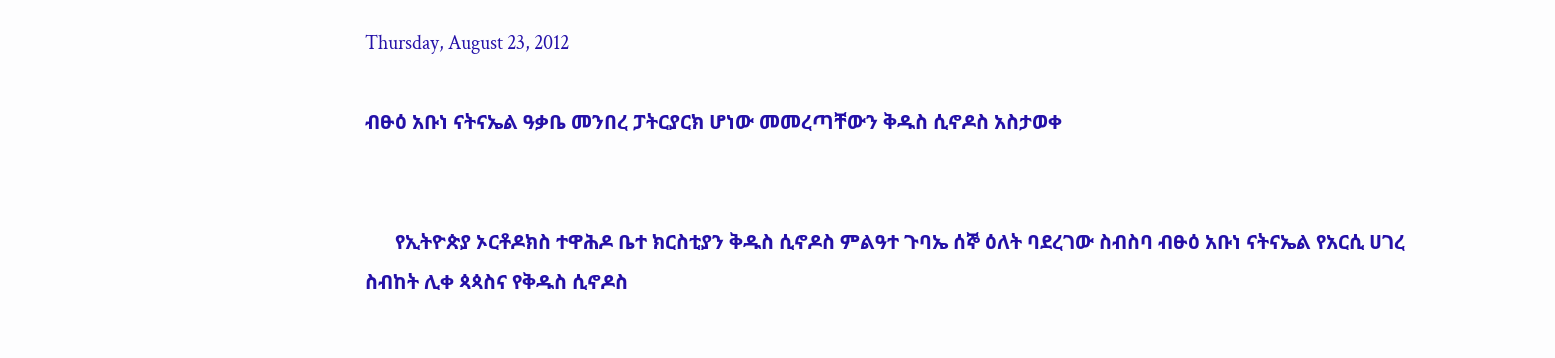Thursday, August 23, 2012

ብፁዕ አቡነ ናትናኤል ዓቃቤ መንበረ ፓትርያርክ ሆነው መመረጣቸውን ቅዱስ ሲኖዶስ አስታወቀ


      የኢትዮጵያ ኦርቶዶክስ ተዋሕዶ ቤተ ክርስቲያን ቅዱስ ሲኖዶስ ምልዓተ ጉባኤ ሰኞ ዕለት ባደረገው ስብስባ ብፁዕ አቡነ ናትናኤል የአርሲ ሀገረ ስብከት ሊቀ ጳጳስና የቅዱስ ሲኖዶስ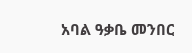አባል ዓቃቤ መንበር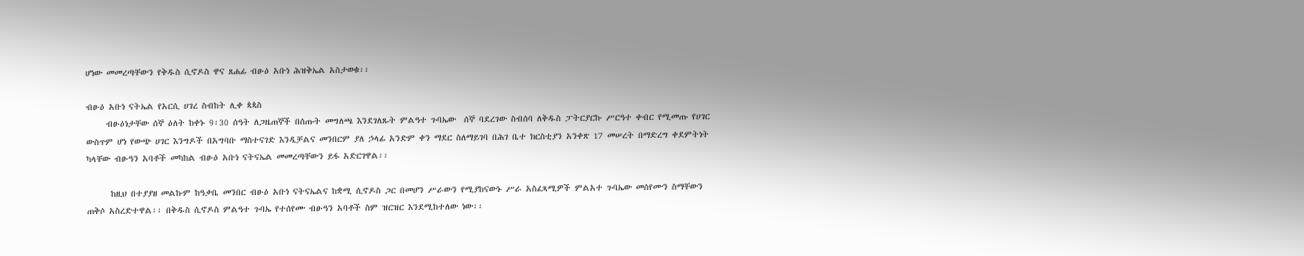ሆነው መመረጣቸውን የቅዱስ ሲኖዶስ ዋና ጸሐፊ ብፁዕ አቡነ ሕዝቅኤል አስታወቁ፡፡

ብፁዕ አቡነ ናትኤል የአርሲ ሀገረ ስብከት ሊቀ ጳጳስ
     ብፁዕነታቸው ሰኞ ዕለት ከቀኑ 9፡30 ሰዓት ለጋዜጠኞች በሰጡት መግለጫ እንደገለጹት ምልዓተ ጉባኤው  ሰኞ ባደረገው ስብሰባ ለቅዱስ ፓትርያርኩ ሥርዓተ ቀብር የሚመጡ የሀገር ውስጥም ሆነ የውጭ ሀገር እንግዶች በአግባቡ ማስተናገድ እንዲቻልና መንበርም ያለ ኃላፊ አንድም ቀን ማደር ስለማይገባ በሕገ ቤተ ክርስቲያን አንቀጽ 17 መሠረት በማድረግ ቀደምትነት ካላቸው ብፁዓን አባቶች መካከል ብፁዕ አቡነ ናትናኤል መመረጣቸውን ይፋ አድርገዋል፡፡

      ከዚህ በተያያዘ መልኩም ከዓቃቤ መንበር ብፁዕ አቡነ ናትናኤልና ከቋሚ ሲኖዶስ ጋር በመሆን ሥራውን የሚያከናውኑ ሥራ አስፈጻሚዎች ምልአተ ጉባኤው መሰየሙን ስማቸውን ጠቅሶ አስረድተዋል፡፡ በቅዱስ ሲኖዶስ ምልዓተ ጉባኤ የተሰየሙ ብፁዓን አባቶች ስም ዝርዝር እንደሚከተለው ነው፡፡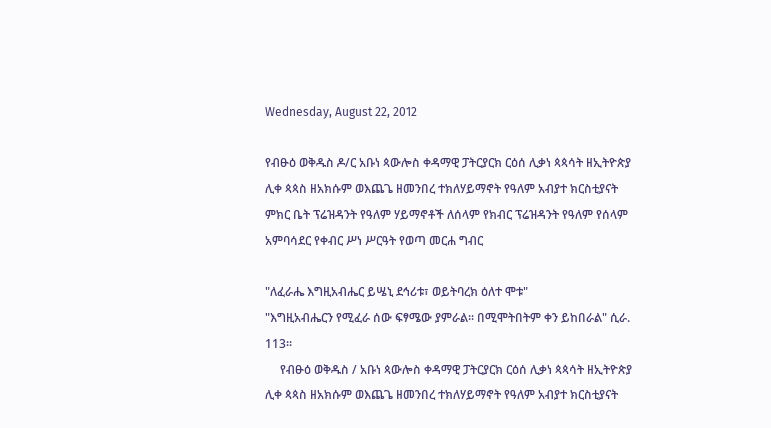Wednesday, August 22, 2012

የብፁዕ ወቅዱስ ዶ/ር አቡነ ጳውሎስ ቀዳማዊ ፓትርያርክ ርዕሰ ሊቃነ ጳጳሳት ዘኢትዮጵያ ሊቀ ጳጳስ ዘአክሱም ወእጨጌ ዘመንበረ ተክለሃይማኖት የዓለም አብያተ ክርስቲያናት ምክር ቤት ፕሬዝዳንት የዓለም ሃይማኖቶች ለሰላም የክብር ፕሬዝዳንት የዓለም የሰላም አምባሳደር የቀብር ሥነ ሥርዓት የወጣ መርሐ ግብር

"ለፈራሔ እግዚአብሔር ይሤኒ ደኅሪቱ፣ ወይትባረክ ዕለተ ሞቱ"
"እግዚአብሔርን የሚፈራ ሰው ፍፃሜው ያምራል፡፡ በሚሞትበትም ቀን ይከበራል" ሲራ. 113፡፡
     የብፁዕ ወቅዱስ / አቡነ ጳውሎስ ቀዳማዊ ፓትርያርክ ርዕሰ ሊቃነ ጳጳሳት ዘኢትዮጵያ ሊቀ ጳጳስ ዘአክሱም ወእጨጌ ዘመንበረ ተክለሃይማኖት የዓለም አብያተ ክርስቲያናት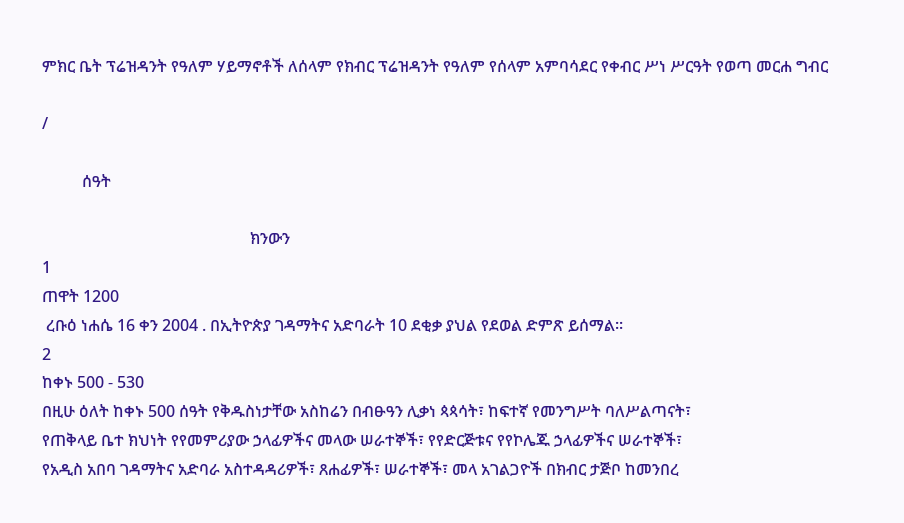ምክር ቤት ፕሬዝዳንት የዓለም ሃይማኖቶች ለሰላም የክብር ፕሬዝዳንት የዓለም የሰላም አምባሳደር የቀብር ሥነ ሥርዓት የወጣ መርሐ ግብር

/

          ሰዓት

                                                    ክንውን
1
ጠዋት 1200
 ረቡዕ ነሐሴ 16 ቀን 2004 . በኢትዮጵያ ገዳማትና አድባራት 10 ደቂቃ ያህል የደወል ድምጽ ይሰማል፡፡
2
ከቀኑ 500 - 530
በዚሁ ዕለት ከቀኑ 500 ሰዓት የቅዱስነታቸው አስከሬን በብፁዓን ሊቃነ ጳጳሳት፣ ከፍተኛ የመንግሥት ባለሥልጣናት፣
የጠቅላይ ቤተ ክህነት የየመምሪያው ኃላፊዎችና መላው ሠራተኞች፣ የየድርጅቱና የየኮሌጁ ኃላፊዎችና ሠራተኞች፣
የአዲስ አበባ ገዳማትና አድባራ አስተዳዳሪዎች፣ ጸሐፊዎች፣ ሠራተኞች፣ መላ አገልጋዮች በክብር ታጅቦ ከመንበረ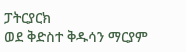ፓትርያርክ
ወደ ቅድስተ ቅዱሳን ማርያም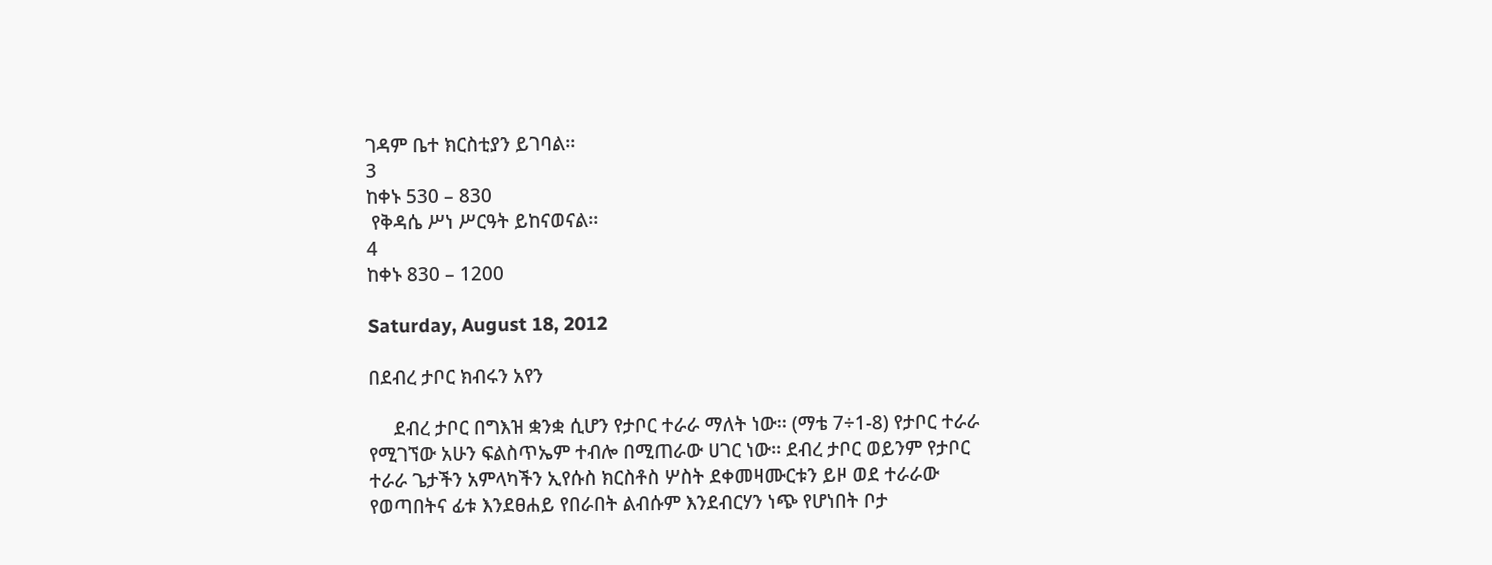ገዳም ቤተ ክርስቲያን ይገባል፡፡
3
ከቀኑ 530 – 830
 የቅዳሴ ሥነ ሥርዓት ይከናወናል፡፡
4
ከቀኑ 830 – 1200

Saturday, August 18, 2012

በደብረ ታቦር ክብሩን አየን

     ደብረ ታቦር በግእዝ ቋንቋ ሲሆን የታቦር ተራራ ማለት ነው፡፡ (ማቴ 7÷1-8) የታቦር ተራራ የሚገኘው አሁን ፍልስጥኤም ተብሎ በሚጠራው ሀገር ነው፡፡ ደብረ ታቦር ወይንም የታቦር ተራራ ጌታችን አምላካችን ኢየሱስ ክርስቶስ ሦስት ደቀመዛሙርቱን ይዞ ወደ ተራራው የወጣበትና ፊቱ እንደፀሐይ የበራበት ልብሱም እንደብርሃን ነጭ የሆነበት ቦታ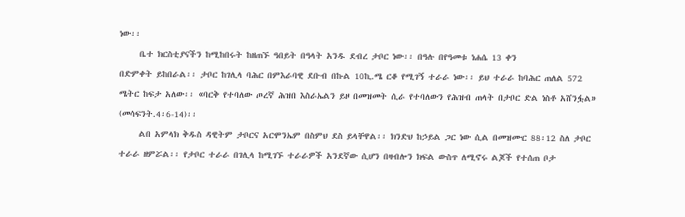ነው፡፡
     ቤተ ክርስቲያናችን ከሚከበሩት ከዘጠኙ ዓበይት በዓላት አንዱ ደብረ ታቦር ነው፡፡ በዓሉ በየዓመቱ ነሐሴ 13 ቀን
በድምቀት ይከበራል፡፡ ታቦር ከገሊላ ባሕር በምእራባዊ ደቡብ በኩል 10ኪ.ሜ ርቆ የሚገኝ ተራራ ነው፡፡ ይህ ተራራ ከባሕር ጠለል 572 ሜትር ከፍታ አለው፡፡ «ባርቅ የተባለው ጦረኛ ሕዝበ እስራኤልን ይዞ በመዝመት ሲራ የተባለውን የሕዝብ ጠላት በታቦር ድል ነስቶ አሸንፏል» (መሳፍንት.4፡6-14)፡፡
     ልበ አምላክ ቅዱስ ዳዊትም ታቦርና አርሞንኤም በስምህ ደስ ይላቸዋል፡፡ ክንድህ ከኃይል ጋር ነው ሲል በመዝሙር 88፡12 ስለ ታቦር ተራራ ዘምሯል፡፡ የታቦር ተራራ በገሊላ ከሚገኙ ተራራዎች አንደኛው ሲሆን በዛብሎን ክፍል ውስጥ ለሚኖሩ ልጆች የተሰጠ ቦታ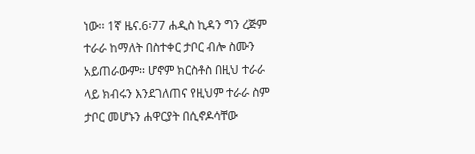ነው፡፡ 1ኛ ዜና.6፡77 ሐዲስ ኪዳን ግን ረጅም ተራራ ከማለት በስተቀር ታቦር ብሎ ስሙን አይጠራውም፡፡ ሆኖም ክርስቶስ በዚህ ተራራ ላይ ክብሩን እንደገለጠና የዚህም ተራራ ስም ታቦር መሆኑን ሐዋርያት በሲኖዶሳቸው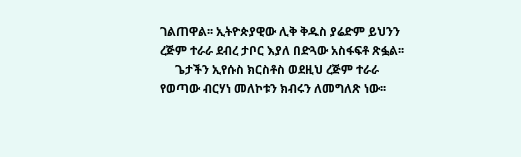ገልጠዋል፡፡ ኢትዮጵያዊው ሊቅ ቅዱስ ያሬድም ይህንን ረጅም ተራራ ደብረ ታቦር እያለ በድጓው አስፋፍቶ ጽፏል፡፡
     ጌታችን ኢየሱስ ክርስቶስ ወደዚህ ረጅም ተራራ የወጣው ብርሃነ መለኮቱን ክብሩን ለመግለጽ ነው፡፡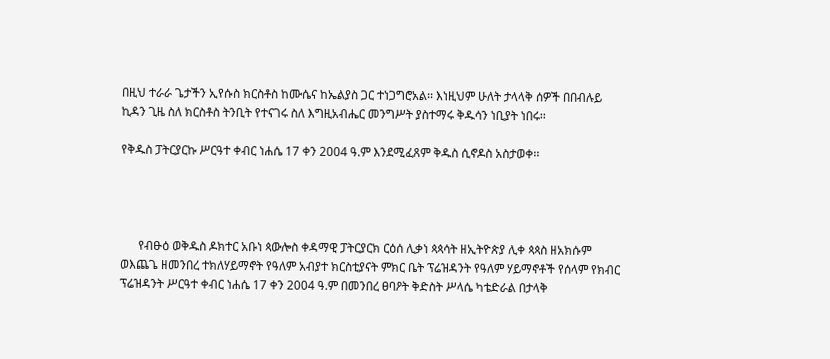በዚህ ተራራ ጌታችን ኢየሱስ ክርስቶስ ከሙሴና ከኤልያስ ጋር ተነጋግሮአል፡፡ እነዚህም ሁለት ታላላቅ ሰዎች በበብሉይ ኪዳን ጊዜ ስለ ክርስቶስ ትንቢት የተናገሩ ስለ እግዚአብሔር መንግሥት ያስተማሩ ቅዱሳን ነቢያት ነበሩ፡፡

የቅዱስ ፓትርያርኩ ሥርዓተ ቀብር ነሐሴ 17 ቀን 2004 ዓ.ም እንደሚፈጸም ቅዱስ ሲኖዶስ አስታወቀ፡፡




      የብፁዕ ወቅዱስ ዶክተር አቡነ ጳውሎስ ቀዳማዊ ፓትርያርክ ርዕሰ ሊቃነ ጳጳሳት ዘኢትዮጵያ ሊቀ ጳጳስ ዘአክሱም ወእጨጌ ዘመንበረ ተክለሃይማኖት የዓለም አብያተ ክርስቲያናት ምክር ቤት ፕሬዝዳንት የዓለም ሃይማኖቶች የሰላም የክብር ፕሬዝዳንት ሥርዓተ ቀብር ነሐሴ 17 ቀን 2004 ዓ.ም በመንበረ ፀባዖት ቅድስት ሥላሴ ካቴድራል በታላቅ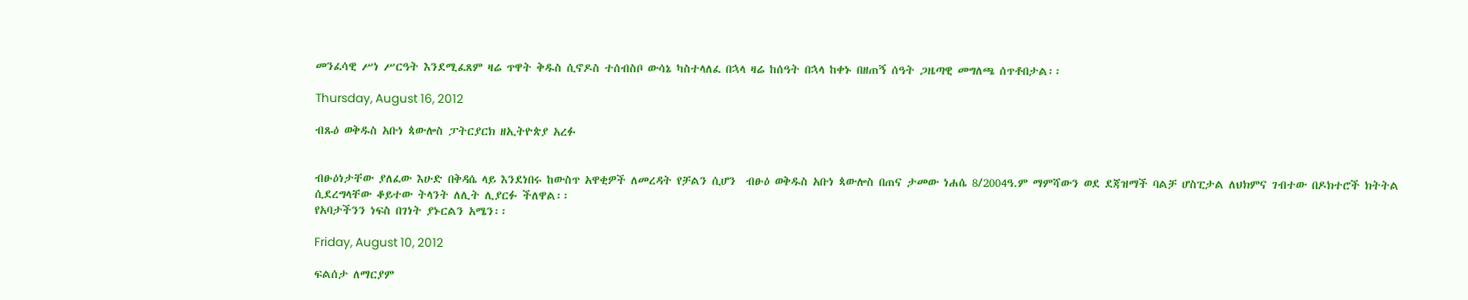መንፈሳዊ ሥነ ሥርዓት እንደሚፈጸም ዛሬ ጥዋት ቅዱስ ሲኖዶስ ተሰብስቦ ውሳኔ ካስተላለፈ በኋላ ዛሬ ከሰዓት በኋላ ከቀኑ በዘጠኝ ሰዓት ጋዜጣዊ መግለጫ ሰጥቶበታል፡፡

Thursday, August 16, 2012

ብጹዕ ወቅዱስ አቡነ ጳውሎስ ፓትርያርክ ዘኢትዮጵያ አረፉ


ብፁዕነታቸው ያለፈው እሁድ በቅዳሴ ላይ እንደነበሩ ከውስጥ አዋቂዎች ለመረዳት የቻልን ሲሆን  ብፁዕ ወቅዱስ አቡነ ጳውሎስ በጠና ታመው ነሐሴ 8/2004ዓ.ም ማምሻውን ወደ ደጃዝማች ባልቻ ሆስፒታል ለህክምና ገብተው በዶክተሮች ክትትል ሲደረግላቸው ቆይተው ትላንት ለሊት ሊያርፉ ችለዋል፡፡
የአባታችንን ነፍስ በገነት ያኑርልን አሜን፡፡

Friday, August 10, 2012

ፍልሰታ ለማርያም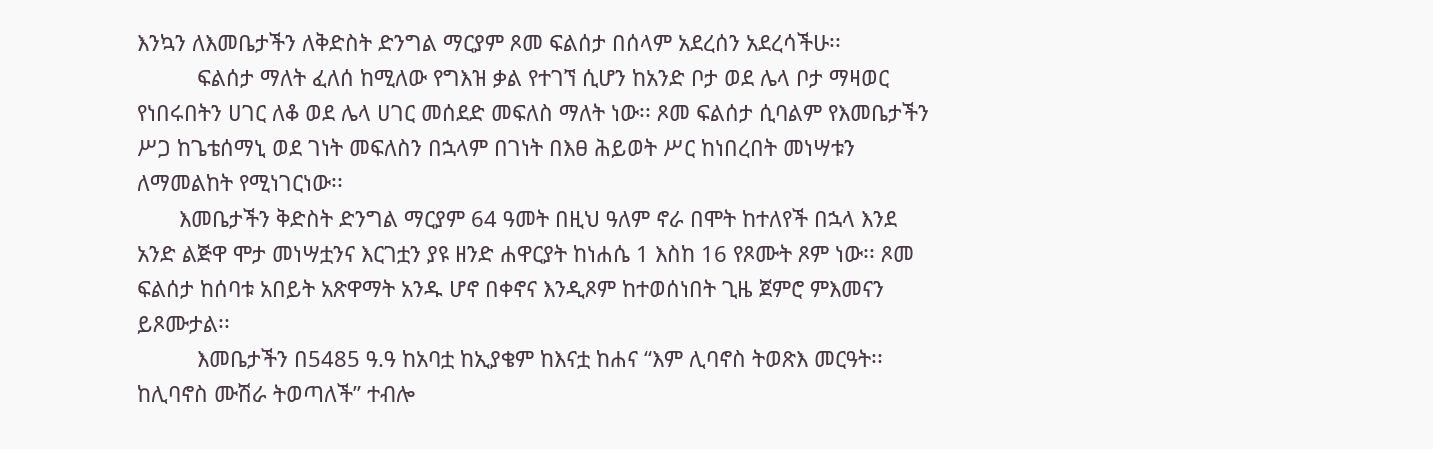እንኳን ለእመቤታችን ለቅድስት ድንግል ማርያም ጾመ ፍልሰታ በሰላም አደረሰን አደረሳችሁ፡፡
          ፍልሰታ ማለት ፈለሰ ከሚለው የግእዝ ቃል የተገኘ ሲሆን ከአንድ ቦታ ወደ ሌላ ቦታ ማዛወር የነበሩበትን ሀገር ለቆ ወደ ሌላ ሀገር መሰደድ መፍለስ ማለት ነው፡፡ ጾመ ፍልሰታ ሲባልም የእመቤታችን ሥጋ ከጌቴሰማኒ ወደ ገነት መፍለስን በኋላም በገነት በእፀ ሕይወት ሥር ከነበረበት መነሣቱን ለማመልከት የሚነገርነው፡፡
       እመቤታችን ቅድስት ድንግል ማርያም 64 ዓመት በዚህ ዓለም ኖራ በሞት ከተለየች በኋላ እንደ አንድ ልጅዋ ሞታ መነሣቷንና እርገቷን ያዩ ዘንድ ሐዋርያት ከነሐሴ 1 እስከ 16 የጾሙት ጾም ነው፡፡ ጾመ ፍልሰታ ከሰባቱ አበይት አጽዋማት አንዱ ሆኖ በቀኖና እንዲጾም ከተወሰነበት ጊዜ ጀምሮ ምእመናን ይጾሙታል፡፡
          እመቤታችን በ5485 ዓ.ዓ ከአባቷ ከኢያቄም ከእናቷ ከሐና “እም ሊባኖስ ትወጽእ መርዓት፡፡ ከሊባኖስ ሙሽራ ትወጣለች” ተብሎ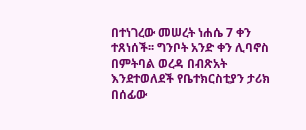በተነገረው መሠረት ነሐሴ 7 ቀን ተጸነሰች፡፡ ግንቦት አንድ ቀን ሊባኖስ በምትባል ወረዳ በብጽአት እንደተወለደች የቤተክርስቲያን ታሪክ በሰፊው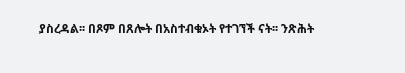ያስረዳል፡፡ በጾም በጸሎት በአስተብቁኦት የተገኘች ናት፡፡ ንጽሕት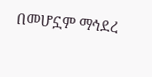በመሆኗም ማኅደረ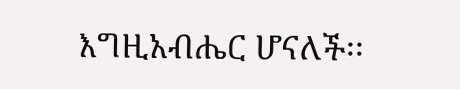እግዚአብሔር ሆናለች፡፡